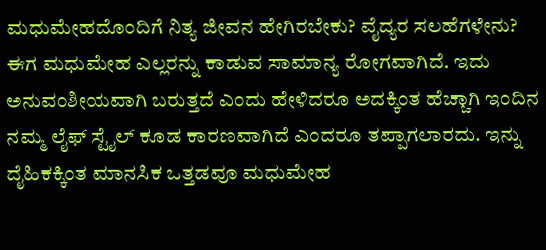ಮಧುಮೇಹದೊಂದಿಗೆ ನಿತ್ಯ ಜೀವನ ಹೇಗಿರಬೇಕು? ವೈದ್ಯರ ಸಲಹೆಗಳೇನು?
ಈಗ ಮಧುಮೇಹ ಎಲ್ಲರನ್ನು ಕಾಡುವ ಸಾಮಾನ್ಯ ರೋಗವಾಗಿದೆ. ಇದು ಅನುವಂಶೀಯವಾಗಿ ಬರುತ್ತದೆ ಎಂದು ಹೇಳಿದರೂ ಅದಕ್ಕಿಂತ ಹೆಚ್ಚಾಗಿ ಇಂದಿನ ನಮ್ಮ ಲೈಫ್ ಸ್ಟೈಲ್ ಕೂಡ ಕಾರಣವಾಗಿದೆ ಎಂದರೂ ತಪ್ಪಾಗಲಾರದು. ಇನ್ನು ದೈಹಿಕಕ್ಕಿಂತ ಮಾನಸಿಕ ಒತ್ತಡವೂ ಮಧುಮೇಹ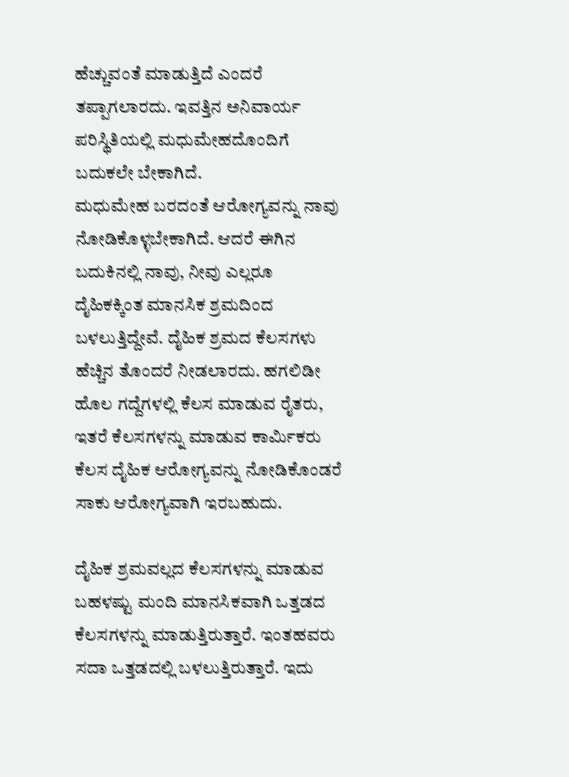ಹೆಚ್ಚುವಂತೆ ಮಾಡುತ್ತಿದೆ ಎಂದರೆ ತಪ್ಪಾಗಲಾರದು. ಇವತ್ತಿನ ಅನಿವಾರ್ಯ ಪರಿಸ್ಥಿತಿಯಲ್ಲಿ ಮಧುಮೇಹದೊಂದಿಗೆ ಬದುಕಲೇ ಬೇಕಾಗಿದೆ.
ಮಧುಮೇಹ ಬರದಂತೆ ಆರೋಗ್ಯವನ್ನು ನಾವು ನೋಡಿಕೊಳ್ಳಬೇಕಾಗಿದೆ. ಆದರೆ ಈಗಿನ ಬದುಕಿನಲ್ಲಿ ನಾವು, ನೀವು ಎಲ್ಲರೂ ದೈಹಿಕಕ್ಕಿಂತ ಮಾನಸಿಕ ಶ್ರಮದಿಂದ ಬಳಲುತ್ತಿದ್ದೇವೆ. ದೈಹಿಕ ಶ್ರಮದ ಕೆಲಸಗಳು ಹೆಚ್ಚಿನ ತೊಂದರೆ ನೀಡಲಾರದು. ಹಗಲಿಡೀ ಹೊಲ ಗದ್ದೆಗಳಲ್ಲಿ ಕೆಲಸ ಮಾಡುವ ರೈತರು, ಇತರೆ ಕೆಲಸಗಳನ್ನು ಮಾಡುವ ಕಾರ್ಮಿಕರು ಕೆಲಸ ದೈಹಿಕ ಆರೋಗ್ಯವನ್ನು ನೋಡಿಕೊಂಡರೆ ಸಾಕು ಆರೋಗ್ಯವಾಗಿ ಇರಬಹುದು.

ದೈಹಿಕ ಶ್ರಮವಲ್ಲದ ಕೆಲಸಗಳನ್ನು ಮಾಡುವ ಬಹಳಷ್ಟು ಮಂದಿ ಮಾನಸಿಕವಾಗಿ ಒತ್ತಡದ ಕೆಲಸಗಳನ್ನು ಮಾಡುತ್ತಿರುತ್ತಾರೆ. ಇಂತಹವರು ಸದಾ ಒತ್ತಡದಲ್ಲಿ ಬಳಲುತ್ತಿರುತ್ತಾರೆ. ಇದು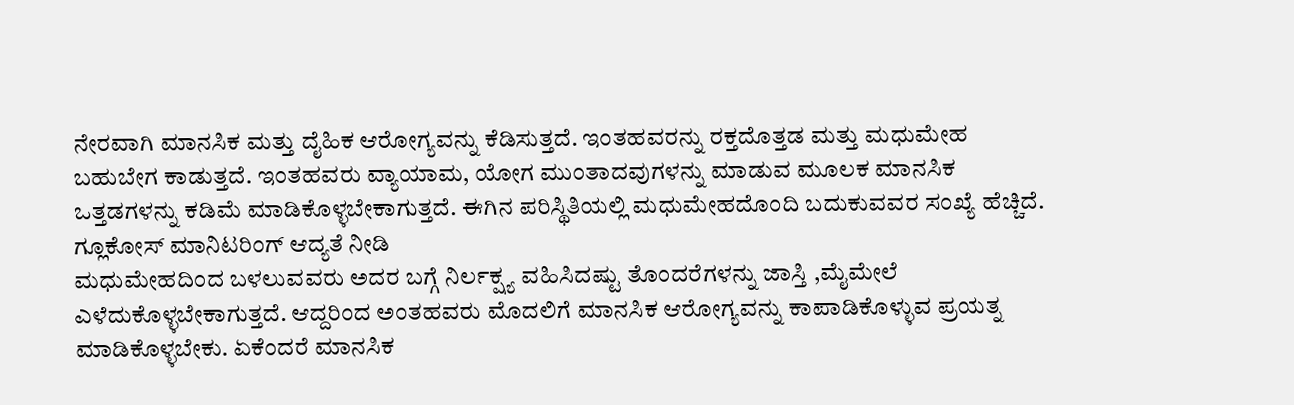ನೇರವಾಗಿ ಮಾನಸಿಕ ಮತ್ತು ದೈಹಿಕ ಆರೋಗ್ಯವನ್ನು ಕೆಡಿಸುತ್ತದೆ. ಇಂತಹವರನ್ನು ರಕ್ತದೊತ್ತಡ ಮತ್ತು ಮಧುಮೇಹ ಬಹುಬೇಗ ಕಾಡುತ್ತದೆ. ಇಂತಹವರು ವ್ಯಾಯಾಮ, ಯೋಗ ಮುಂತಾದವುಗಳನ್ನು ಮಾಡುವ ಮೂಲಕ ಮಾನಸಿಕ ಒತ್ತಡಗಳನ್ನು ಕಡಿಮೆ ಮಾಡಿಕೊಳ್ಳಬೇಕಾಗುತ್ತದೆ. ಈಗಿನ ಪರಿಸ್ಥಿತಿಯಲ್ಲಿ ಮಧುಮೇಹದೊಂದಿ ಬದುಕುವವರ ಸಂಖ್ಯೆ ಹೆಚ್ಚಿದೆ.
ಗ್ಲೂಕೋಸ್ ಮಾನಿಟರಿಂಗ್ ಆದ್ಯತೆ ನೀಡಿ
ಮಧುಮೇಹದಿಂದ ಬಳಲುವವರು ಅದರ ಬಗ್ಗೆ ನಿರ್ಲಕ್ಷ್ಯ ವಹಿಸಿದಷ್ಟು ತೊಂದರೆಗಳನ್ನು ಜಾಸ್ತಿ ,ಮೈಮೇಲೆ ಎಳೆದುಕೊಳ್ಳಬೇಕಾಗುತ್ತದೆ. ಆದ್ದರಿಂದ ಅಂತಹವರು ಮೊದಲಿಗೆ ಮಾನಸಿಕ ಆರೋಗ್ಯವನ್ನು ಕಾಪಾಡಿಕೊಳ್ಳುವ ಪ್ರಯತ್ನ ಮಾಡಿಕೊಳ್ಳಬೇಕು. ಏಕೆಂದರೆ ಮಾನಸಿಕ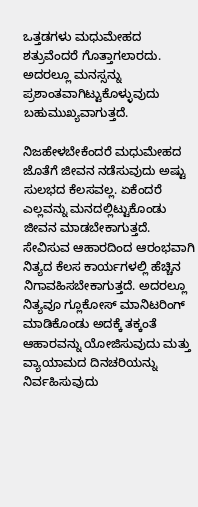ಒತ್ತಡಗಳು ಮಧುಮೇಹದ ಶತ್ರುವೆಂದರೆ ಗೊತ್ತಾಗಲಾರದು. ಅದರಲ್ಲೂ ಮನಸ್ಸನ್ನು ಪ್ರಶಾಂತವಾಗಿಟ್ಟುಕೊಳ್ಳುವುದು ಬಹುಮುಖ್ಯವಾಗುತ್ತದೆ.

ನಿಜಹೇಳಬೇಕೆಂದರೆ ಮಧುಮೇಹದ ಜೊತೆಗೆ ಜೀವನ ನಡೆಸುವುದು ಅಷ್ಟು ಸುಲಭದ ಕೆಲಸವಲ್ಲ. ಏಕೆಂದರೆ ಎಲ್ಲವನ್ನು ಮನದಲ್ಲಿಟ್ಟುಕೊಂಡು ಜೀವನ ಮಾಡಬೇಕಾಗುತ್ತದೆ. ಸೇವಿಸುವ ಆಹಾರದಿಂದ ಆರಂಭವಾಗಿ ನಿತ್ಯದ ಕೆಲಸ ಕಾರ್ಯಗಳಲ್ಲಿ ಹೆಚ್ಚಿನ ನಿಗಾವಹಿಸಬೇಕಾಗುತ್ತದೆ. ಅದರಲ್ಲೂ ನಿತ್ಯವೂ ಗ್ಲೂಕೋಸ್ ಮಾನಿಟರಿಂಗ್ ಮಾಡಿಕೊಂಡು ಅದಕ್ಕೆ ತಕ್ಕಂತೆ ಆಹಾರವನ್ನು ಯೋಜಿಸುವುದು ಮತ್ತು ವ್ಯಾಯಾಮದ ದಿನಚರಿಯನ್ನು ನಿರ್ವಹಿಸುವುದು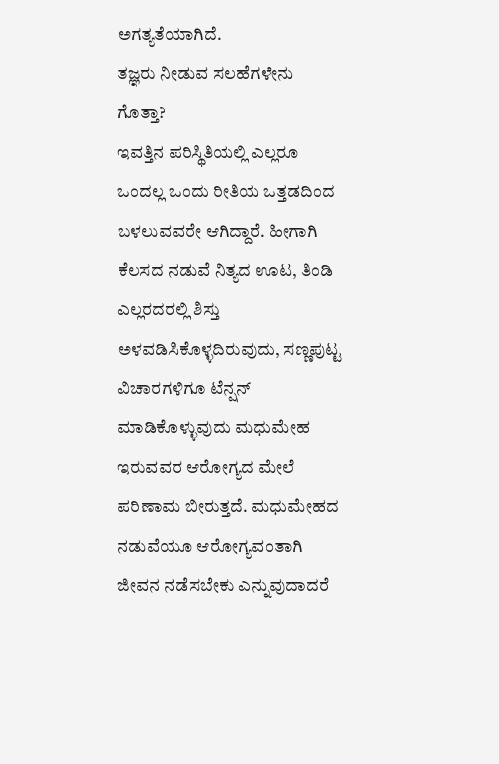ಅಗತ್ಯತೆಯಾಗಿದೆ.
ತಜ್ಞರು ನೀಡುವ ಸಲಹೆಗಳೇನು ಗೊತ್ತಾ?
ಇವತ್ತಿನ ಪರಿಸ್ಥಿತಿಯಲ್ಲಿ ಎಲ್ಲರೂ ಒಂದಲ್ಲ ಒಂದು ರೀತಿಯ ಒತ್ತಡದಿಂದ ಬಳಲುವವರೇ ಆಗಿದ್ದಾರೆ. ಹೀಗಾಗಿ ಕೆಲಸದ ನಡುವೆ ನಿತ್ಯದ ಊಟ, ತಿಂಡಿ ಎಲ್ಲರದರಲ್ಲಿ ಶಿಸ್ತು ಅಳವಡಿಸಿಕೊಳ್ಳದಿರುವುದು, ಸಣ್ಣಪುಟ್ಟ ವಿಚಾರಗಳಿಗೂ ಟೆನ್ಷನ್ ಮಾಡಿಕೊಳ್ಳುವುದು ಮಧುಮೇಹ ಇರುವವರ ಆರೋಗ್ಯದ ಮೇಲೆ ಪರಿಣಾಮ ಬೀರುತ್ತದೆ. ಮಧುಮೇಹದ ನಡುವೆಯೂ ಆರೋಗ್ಯವಂತಾಗಿ ಜೀವನ ನಡೆಸಬೇಕು ಎನ್ನುವುದಾದರೆ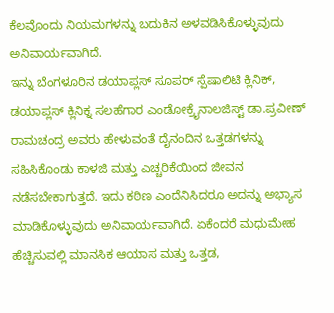ಕೆಲವೊಂದು ನಿಯಮಗಳನ್ನು ಬದುಕಿನ ಅಳವಡಿಸಿಕೊಳ್ಳುವುದು ಅನಿವಾರ್ಯವಾಗಿದೆ.
ಇನ್ನು ಬೆಂಗಳೂರಿನ ಡಯಾಪ್ಲಸ್ ಸೂಪರ್ ಸ್ಪೆಷಾಲಿಟಿ ಕ್ಲಿನಿಕ್, ಡಯಾಪ್ಲಸ್ ಕ್ಲಿನಿಕ್ನ ಸಲಹೆಗಾರ ಎಂಡೋಕ್ರೈನಾಲಜಿಸ್ಟ್ ಡಾ.ಪ್ರವೀಣ್ ರಾಮಚಂದ್ರ ಅವರು ಹೇಳುವಂತೆ ದೈನಂದಿನ ಒತ್ತಡಗಳನ್ನು ಸಹಿಸಿಕೊಂಡು ಕಾಳಜಿ ಮತ್ತು ಎಚ್ಚರಿಕೆಯಿಂದ ಜೀವನ ನಡೆಸಬೇಕಾಗುತ್ತದೆ. ಇದು ಕಠಿಣ ಎಂದೆನಿಸಿದರೂ ಅದನ್ನು ಅಭ್ಯಾಸ ಮಾಡಿಕೊಳ್ಳುವುದು ಅನಿವಾರ್ಯವಾಗಿದೆ. ಏಕೆಂದರೆ ಮಧುಮೇಹ ಹೆಚ್ಚಿಸುವಲ್ಲಿ ಮಾನಸಿಕ ಆಯಾಸ ಮತ್ತು ಒತ್ತಡ,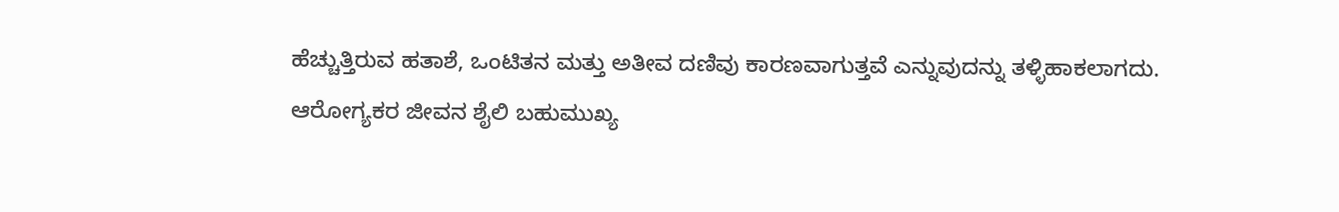ಹೆಚ್ಚುತ್ತಿರುವ ಹತಾಶೆ, ಒಂಟಿತನ ಮತ್ತು ಅತೀವ ದಣಿವು ಕಾರಣವಾಗುತ್ತವೆ ಎನ್ನುವುದನ್ನು ತಳ್ಳಿಹಾಕಲಾಗದು.
ಆರೋಗ್ಯಕರ ಜೀವನ ಶೈಲಿ ಬಹುಮುಖ್ಯ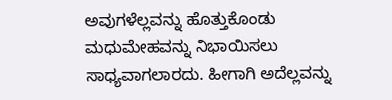ಅವುಗಳೆಲ್ಲವನ್ನು ಹೊತ್ತುಕೊಂಡು ಮಧುಮೇಹವನ್ನು ನಿಭಾಯಿಸಲು ಸಾಧ್ಯವಾಗಲಾರದು. ಹೀಗಾಗಿ ಅದೆಲ್ಲವನ್ನು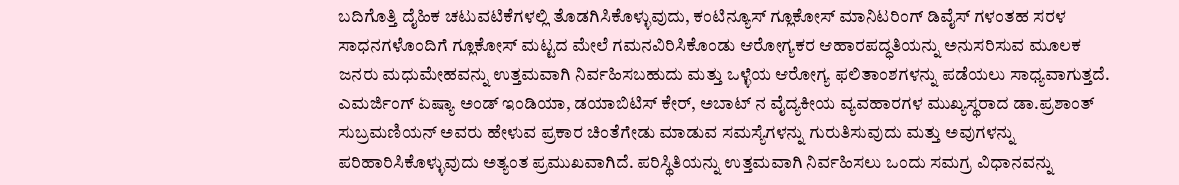ಬದಿಗೊತ್ತಿ ದೈಹಿಕ ಚಟುವಟಿಕೆಗಳಲ್ಲಿ ತೊಡಗಿಸಿಕೊಳ್ಳುವುದು, ಕಂಟಿನ್ಯೂಸ್ ಗ್ಲೂಕೋಸ್ ಮಾನಿಟರಿಂಗ್ ಡಿವೈಸ್ ಗಳಂತಹ ಸರಳ ಸಾಧನಗಳೊಂದಿಗೆ ಗ್ಲೂಕೋಸ್ ಮಟ್ಟದ ಮೇಲೆ ಗಮನವಿರಿಸಿಕೊಂಡು ಆರೋಗ್ಯಕರ ಆಹಾರಪದ್ಧತಿಯನ್ನು ಅನುಸರಿಸುವ ಮೂಲಕ ಜನರು ಮಧುಮೇಹವನ್ನು ಉತ್ತಮವಾಗಿ ನಿರ್ವಹಿಸಬಹುದು ಮತ್ತು ಒಳ್ಳೆಯ ಆರೋಗ್ಯ ಫಲಿತಾಂಶಗಳನ್ನು ಪಡೆಯಲು ಸಾಧ್ಯವಾಗುತ್ತದೆ.
ಎಮರ್ಜಿಂಗ್ ಏಷ್ಯಾ ಅಂಡ್ ಇಂಡಿಯಾ, ಡಯಾಬಿಟಿಸ್ ಕೇರ್, ಅಬಾಟ್ ನ ವೈದ್ಯಕೀಯ ವ್ಯವಹಾರಗಳ ಮುಖ್ಯಸ್ಥರಾದ ಡಾ.ಪ್ರಶಾಂತ್ ಸುಬ್ರಮಣಿಯನ್ ಅವರು ಹೇಳುವ ಪ್ರಕಾರ ಚಿಂತೆಗೇಡು ಮಾಡುವ ಸಮಸ್ಯೆಗಳನ್ನು ಗುರುತಿಸುವುದು ಮತ್ತು ಅವುಗಳನ್ನು ಪರಿಹಾರಿಸಿಕೊಳ್ಳುವುದು ಅತ್ಯಂತ ಪ್ರಮುಖವಾಗಿದೆ. ಪರಿಸ್ಥಿತಿಯನ್ನು ಉತ್ತಮವಾಗಿ ನಿರ್ವಹಿಸಲು ಒಂದು ಸಮಗ್ರ ವಿಧಾನವನ್ನು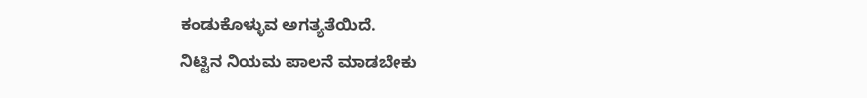ಕಂಡುಕೊಳ್ಳುವ ಅಗತ್ಯತೆಯಿದೆ.
ನಿಟ್ಟಿನ ನಿಯಮ ಪಾಲನೆ ಮಾಡಬೇಕು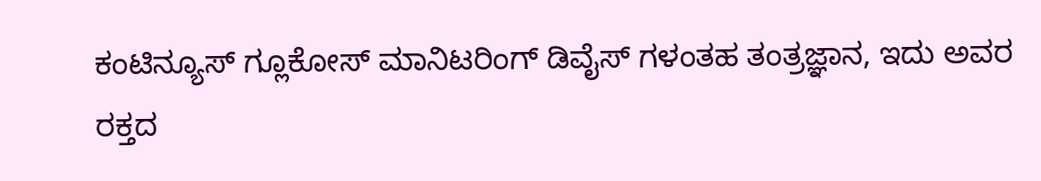ಕಂಟಿನ್ಯೂಸ್ ಗ್ಲೂಕೋಸ್ ಮಾನಿಟರಿಂಗ್ ಡಿವೈಸ್ ಗಳಂತಹ ತಂತ್ರಜ್ಞಾನ, ಇದು ಅವರ ರಕ್ತದ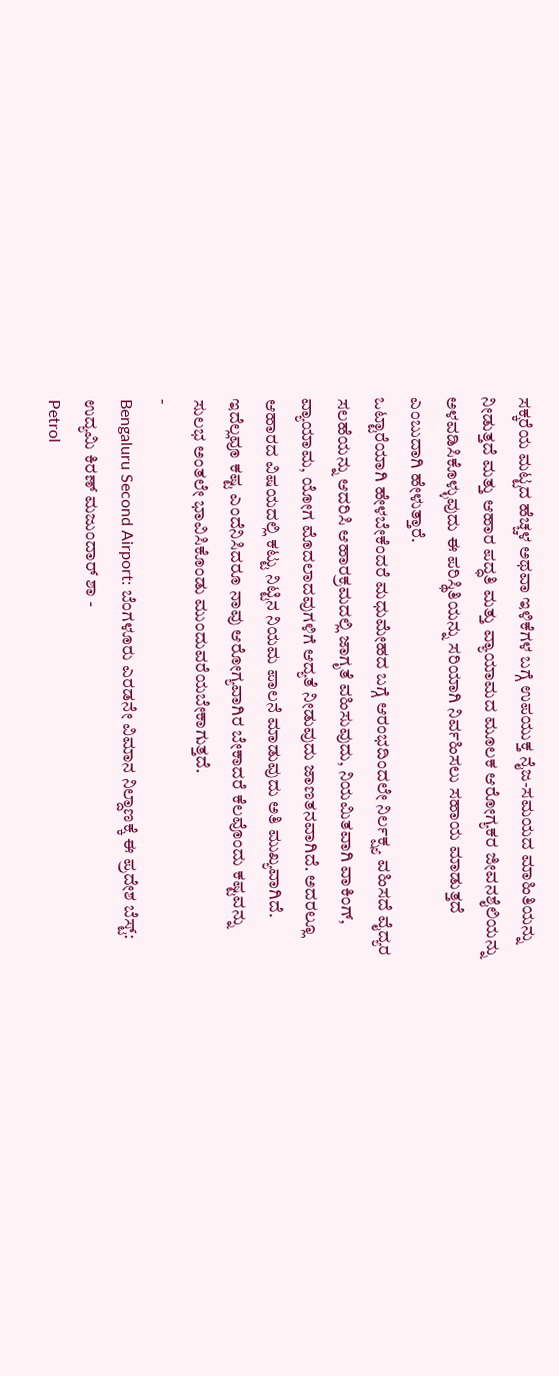ಸಕ್ಕರೆಯ ಮಟ್ಟದ ಹೆಚ್ಚಳ ಅಥವಾ ಇಳಿಕೆಗಳ ಬಗ್ಗೆ ಉಪಯುಕ್ತ ನೈಜ-ಸಮಯದ ಮಾಹಿತಿಯನ್ನು ನೀಡುತ್ತದೆ ಮತ್ತು ಆಹಾರ ಪದ್ಧತಿ ಮತ್ತು ವ್ಯಾಯಾಮದ ಮೂಲಕ ಆರೋಗ್ಯಕರ ಜೀವನಶೈಲಿಯನ್ನು ಅಳವಡಿಸಿಕೊಳ್ಳುವುದು ಈ ಪರಿಸ್ಥಿತಿಯನ್ನು ಸರಿಯಾಗಿ ನಿರ್ವಹಿಸಲು ಸಹಾಯ ಮಾಡುತ್ತದೆ ಎಂಬುದಾಗಿ ಹೇಳುತ್ತಾರೆ.
ಒಟ್ಟಾರೆಯಾಗಿ ಹೇಳಬೇಕೆಂದರೆ ಮಧುಮೇಹದ ಬಗ್ಗೆ ಆರಂಭದಿಂದಲೇ ನಿರ್ಲಕ್ಷ್ಯ ವಹಿಸದೆ ವೈದ್ಯರ ಸಲಹೆಯನ್ನು ಆದರಿಸಿ ಆಹಾರಕ್ರಮದಲ್ಲಿ ಜಾಗೃತೆ ವಹಿಸುವುದು, ನಿಯಮಿತವಾಗಿ ವಾಕಿಂಗ್, ವ್ಯಾಯಾಮ, ಯೋಗ ಮೊದಲಾದವುಗಳಿಗೆ ಆದ್ಯತೆ ನೀಡುವುದು ಜಾಣತನವಾಗಿದೆ. ಅದರಲ್ಲೂ ಆಹಾರದ ವಿಷಯದಲ್ಲಿ ಕಟ್ಟು ನಿಟ್ಟಿನ ನಿಯಮ ಪಾಲನೆ ಮಾಡುವುದು ಅತಿ ಮುಖ್ಯವಾಗಿದೆ. ಇದೆಲ್ಲವೂ ಕಷ್ಟ ಎಂದೆನಿಸಿದರೂ ನಾವು ಆರೋಗ್ಯವಾಗಿರ ಬೇಕಾದರೆ ಕೆಲವೊಂದು ಕಷ್ಟವನ್ನು ಸುಲಭ ಅಂತಲೇ ಭಾವಿಸಿಕೊಂಡು ಮುಂದುವರೆಯಬೇಕಾಗುತ್ತದೆ.
-
Bengaluru Second Airport: ಬೆಂಗಳೂರು ಎರಡನೇ ವಿಮಾನ ನಿಲ್ದಾಣಕ್ಕೆ ಈ ಪ್ರದೇಶ ಬೆಸ್ಟ್: ಉದ್ಯಮಿ ಕಿರಣ್ ಮಜುಂದಾರ್ ಶಾ -
Petrol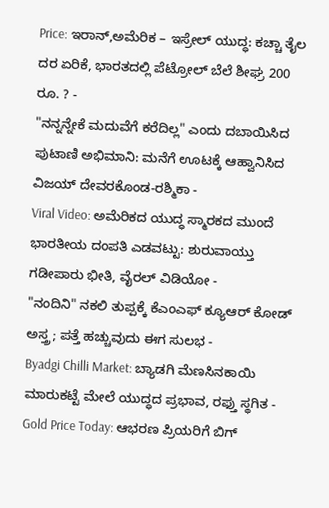Price: ಇರಾನ್,ಅಮೆರಿಕ – ಇಸ್ರೇಲ್ ಯುದ್ಧ: ಕಚ್ಚಾ ತೈಲ ದರ ಏರಿಕೆ, ಭಾರತದಲ್ಲಿ ಪೆಟ್ರೋಲ್ ಬೆಲೆ ಶೀಘ್ರ 200 ರೂ. ? -
"ನನ್ನನ್ನೇಕೆ ಮದುವೆಗೆ ಕರೆದಿಲ್ಲ" ಎಂದು ದಬಾಯಿಸಿದ ಪುಟಾಣಿ ಅಭಿಮಾನಿ: ಮನೆಗೆ ಊಟಕ್ಕೆ ಆಹ್ವಾನಿಸಿದ ವಿಜಯ್ ದೇವರಕೊಂಡ-ರಶ್ಮಿಕಾ -
Viral Video: ಅಮೆರಿಕದ ಯುದ್ಧ ಸ್ಮಾರಕದ ಮುಂದೆ ಭಾರತೀಯ ದಂಪತಿ ಎಡವಟ್ಟು: ಶುರುವಾಯ್ತು ಗಡೀಪಾರು ಭೀತಿ, ವೈರಲ್ ವಿಡಿಯೋ -
"ನಂದಿನಿ" ನಕಲಿ ತುಪ್ಪಕ್ಕೆ ಕೆಎಂಎಫ್ ಕ್ಯೂಆರ್ ಕೋಡ್ ಅಸ್ತ್ರ; ಪತ್ತೆ ಹಚ್ಚುವುದು ಈಗ ಸುಲಭ -
Byadgi Chilli Market: ಬ್ಯಾಡಗಿ ಮೆಣಸಿನಕಾಯಿ ಮಾರುಕಟ್ಟೆ ಮೇಲೆ ಯುದ್ಧದ ಪ್ರಭಾವ, ರಫ್ತು ಸ್ಥಗಿತ -
Gold Price Today: ಆಭರಣ ಪ್ರಿಯರಿಗೆ ಬಿಗ್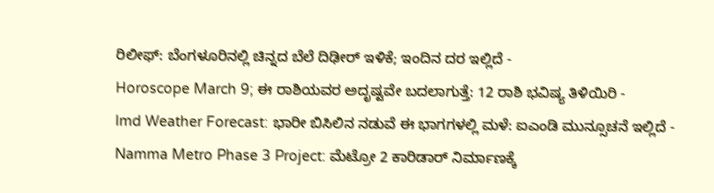ರಿಲೀಫ್: ಬೆಂಗಳೂರಿನಲ್ಲಿ ಚಿನ್ನದ ಬೆಲೆ ದಿಢೀರ್ ಇಳಿಕೆ; ಇಂದಿನ ದರ ಇಲ್ಲಿದೆ -
Horoscope March 9; ಈ ರಾಶಿಯವರ ಅದೃಷ್ಟವೇ ಬದಲಾಗುತ್ತೆ: 12 ರಾಶಿ ಭವಿಷ್ಯ ತಿಳಿಯಿರಿ -
Imd Weather Forecast: ಭಾರೀ ಬಿಸಿಲಿನ ನಡುವೆ ಈ ಭಾಗಗಳಲ್ಲಿ ಮಳೆ: ಐಎಂಡಿ ಮುನ್ಸೂಚನೆ ಇಲ್ಲಿದೆ -
Namma Metro Phase 3 Project: ಮೆಟ್ರೋ 2 ಕಾರಿಡಾರ್ ನಿರ್ಮಾಣಕ್ಕೆ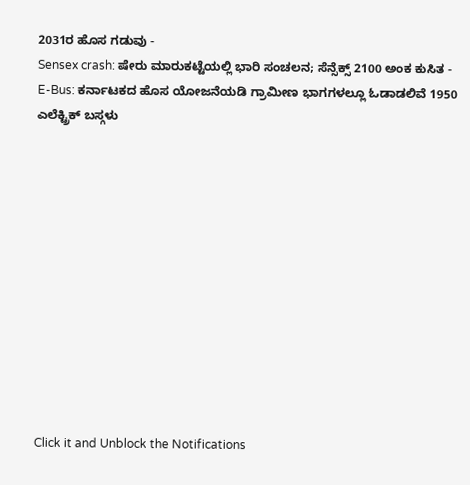2031ರ ಹೊಸ ಗಡುವು -
Sensex crash: ಷೇರು ಮಾರುಕಟ್ಟೆಯಲ್ಲಿ ಭಾರಿ ಸಂಚಲನ; ಸೆನ್ಸೆಕ್ಸ್ 2100 ಅಂಕ ಕುಸಿತ -
E-Bus: ಕರ್ನಾಟಕದ ಹೊಸ ಯೋಜನೆಯಡಿ ಗ್ರಾಮೀಣ ಭಾಗಗಳಲ್ಲೂ ಓಡಾಡಲಿವೆ 1950 ಎಲೆಕ್ಟ್ರಿಕ್ ಬಸ್ಗಳು












Click it and Unblock the Notifications